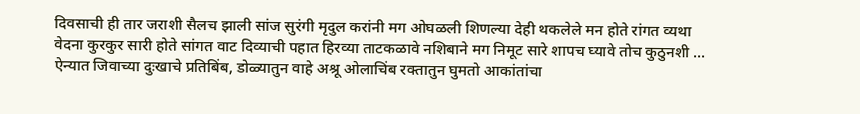दिवसाची ही तार जराशी सैलच झाली सांज सुरंगी मृदुल करांनी मग ओघळली शिणल्या देही थकलेले मन होते रांगत व्यथा वेदना कुरकुर सारी होते सांगत वाट दिव्याची पहात हिरव्या ताटकळावे नशिबाने मग निमूट सारे शापच घ्यावे तोच कुठुनशी ...
ऐन्यात जिवाच्या दुःखाचे प्रतिबिंब, डोळ्यातुन वाहे अश्रू ओलाचिंब रक्तातुन घुमतो आकांतांचा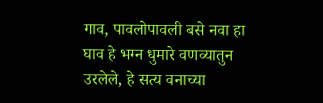गाव, पावलोपावली बसे नवा हा घाव हे भग्न धुमारे वणव्यातुन उरलेले, हे सत्य वनाच्या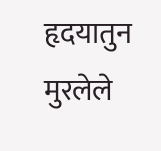हृदयातुन मुरलेले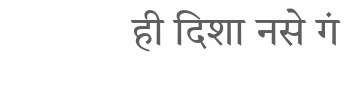ही दिशा नसे गं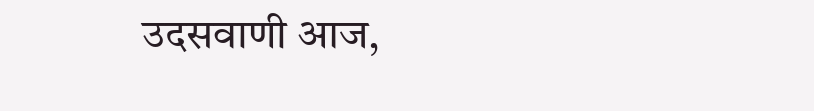उदसवाणी आज,